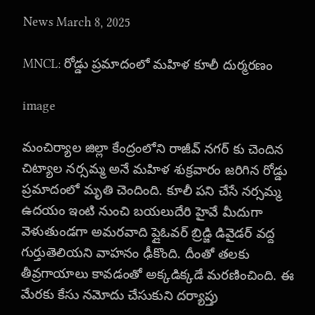News March 8, 2025

MNCL: రోడ్డు ప్రమాదంలో మహిళ కూలీ దుర్మరణం

image

మంచిర్యాల జిల్లా కేంద్రంలోని రాజీవ్ నగర్ కు చెందిన చిట్యాల నర్సమ్మ అనే మహిళ శుక్రవారం జరిగిన రోడ్డు ప్రమాదంలో మృతి చెందింది. కూలీ పని చేసే నర్సమ్మ ఉదయం ఇంటి నుంచి బయలుదేరి హైవే మీదుగా వెళుతుండగా అమరవాది ప్లైఓవర్ బ్రిడ్జి డివైడర్ వద్ద గుర్తుతెలియని వాహనం ఢీకొంది. దీంతో తలకు తీవ్రగాయాలు కావడంతో అక్కడిక్కడే మరణించింది. ఈ మేరకు కేసు నమోదు చేసుకుని దర్యాప్తు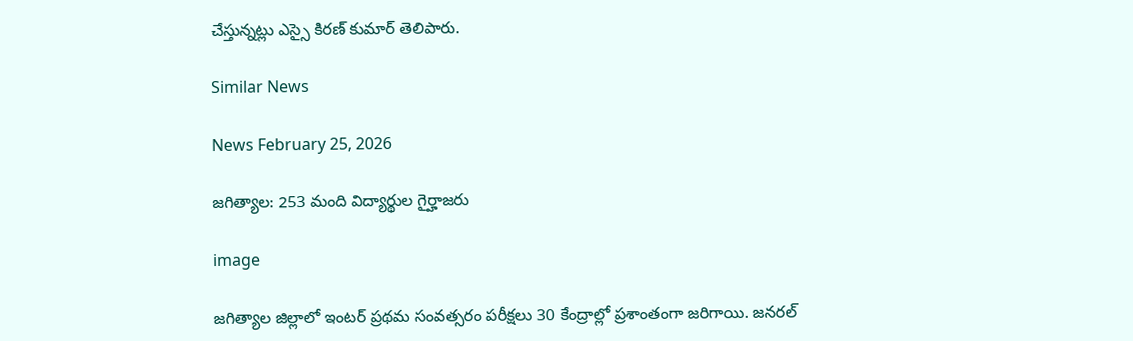చేస్తున్నట్లు ఎస్సై కిరణ్ కుమార్ తెలిపారు.

Similar News

News February 25, 2026

జగిత్యాల: 253 మంది విద్యార్థుల గైర్హాజరు

image

జగిత్యాల జిల్లాలో ఇంటర్ ప్రథమ సంవత్సరం పరీక్షలు 30 కేంద్రాల్లో ప్రశాంతంగా జరిగాయి. జనరల్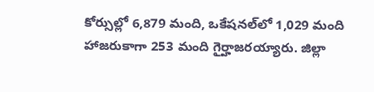కోర్సుల్లో 6,879 మంది, ఒకేషనల్‌లో 1,029 మంది హాజరుకాగా 253 మంది గైర్హాజరయ్యారు. జిల్లా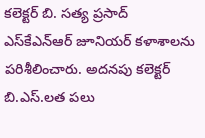కలెక్టర్ బి. సత్య ప్రసాద్ ఎస్‌కేఎన్‌ఆర్ జూనియర్ కళాశాలను పరిశీలించారు. అదనపు కలెక్టర్ బి.ఎస్.లత పలు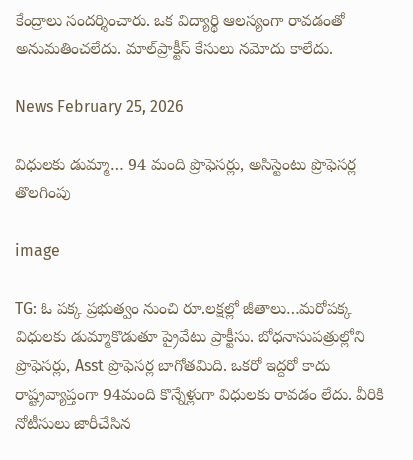కేంద్రాలు సందర్శించారు. ఒక విద్యార్థి ఆలస్యంగా రావడంతో అనుమతించలేదు. మాల్‌ప్రాక్టీస్ కేసులు నమోదు కాలేదు.

News February 25, 2026

విధులకు డుమ్మా… 94 మంది ప్రొఫెసర్లు, అసిస్టెంటు ప్రొఫెసర్ల తొలగింపు

image

TG: ఓ పక్క ప్రభుత్వం నుంచి రూ.లక్షల్లో జీతాలు…మరోపక్క విధులకు డుమ్మాకొడుతూ ప్రైవేటు ప్రాక్టీసు. బోధనాసుపత్రుల్లోని ప్రొఫెసర్లు, Asst ప్రొఫెసర్ల బాగోతమిది. ఒకరో ఇద్దరో కాదు రాష్ట్రవ్యాప్తంగా 94మంది కొన్నేళ్లుగా విధులకు రావడం లేదు. వీరికి నోటీసులు జారీచేసిన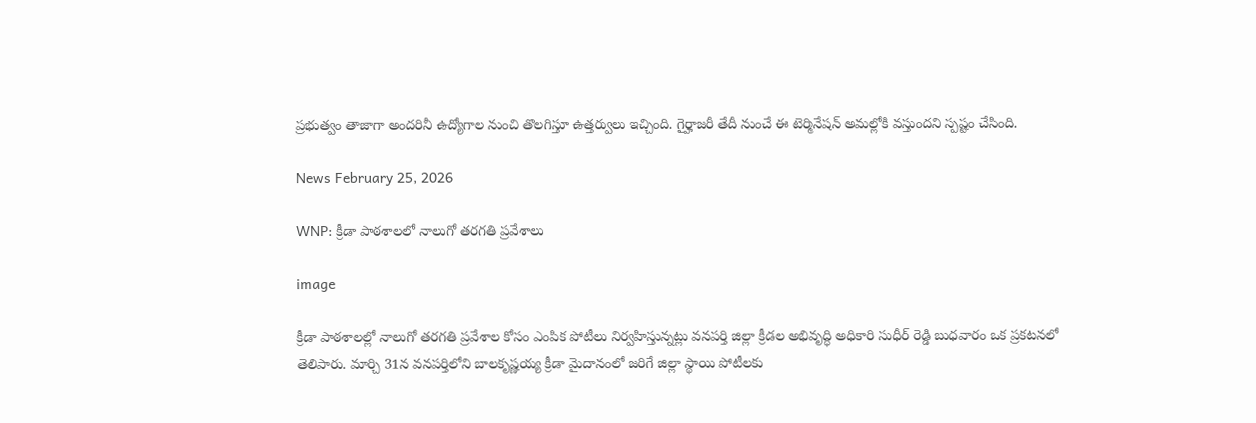ప్రభుత్వం తాజాగా అందరినీ ఉద్యోగాల నుంచి తొలగిస్తూ ఉత్తర్వులు ఇచ్చింది. గైర్హాజరీ తేదీ నుంచే ఈ టెర్మినేషన్ అమల్లోకి వస్తుందని స్పష్టం చేసింది.

News February 25, 2026

WNP: క్రీడా పాఠశాలలో నాలుగో తరగతి ప్రవేశాలు

image

క్రీడా పాఠశాలల్లో నాలుగో తరగతి ప్రవేశాల కోసం ఎంపిక పోటీలు నిర్వహిస్తున్నట్లు వనపర్తి జిల్లా క్రీడల అభివృద్ధి అధికారి సుధీర్ రెడ్డి బుధవారం ఒక ప్రకటనలో తెలిపారు. మార్చి 31న వనపర్తిలోని బాలకృష్ణయ్య క్రీడా మైదానంలో జరిగే జిల్లా స్థాయి పోటీలకు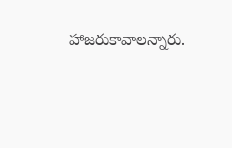హాజరుకావాలన్నారు.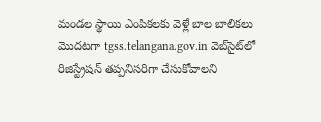మండల స్థాయి ఎంపికలకు వెళ్లే బాల బాలికలు మొదటగా tgss.telangana.gov.in వెబ్‌సైట్‌లో
రిజిస్ట్రేషన్ తప్పనిసరిగా చేసుకోవాలని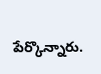పేర్కొన్నారు.